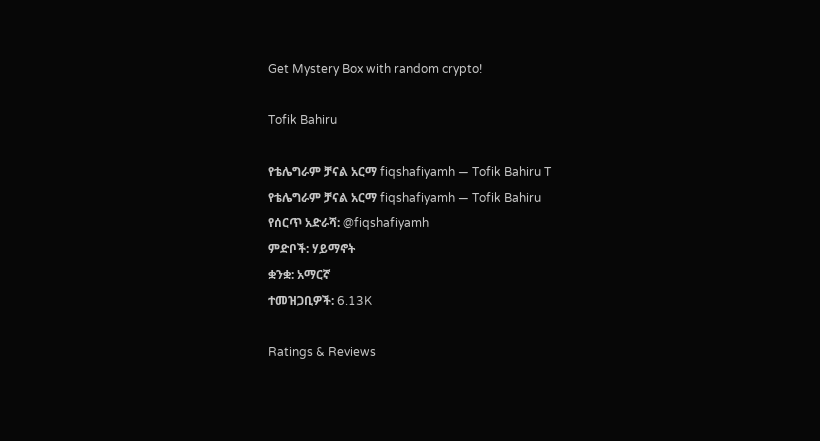Get Mystery Box with random crypto!

Tofik Bahiru

የቴሌግራም ቻናል አርማ fiqshafiyamh — Tofik Bahiru T
የቴሌግራም ቻናል አርማ fiqshafiyamh — Tofik Bahiru
የሰርጥ አድራሻ: @fiqshafiyamh
ምድቦች: ሃይማኖት
ቋንቋ: አማርኛ
ተመዝጋቢዎች: 6.13K

Ratings & Reviews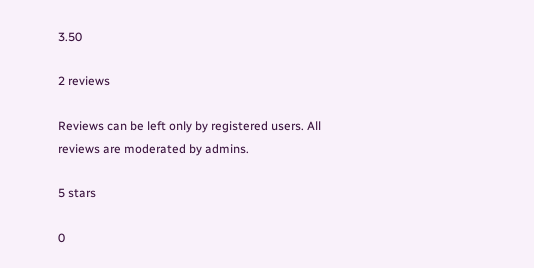3.50

2 reviews

Reviews can be left only by registered users. All reviews are moderated by admins.

5 stars

0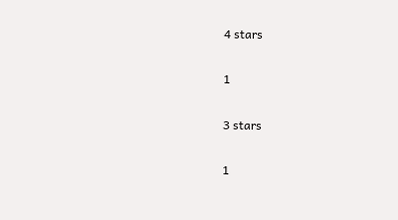4 stars

1

3 stars

1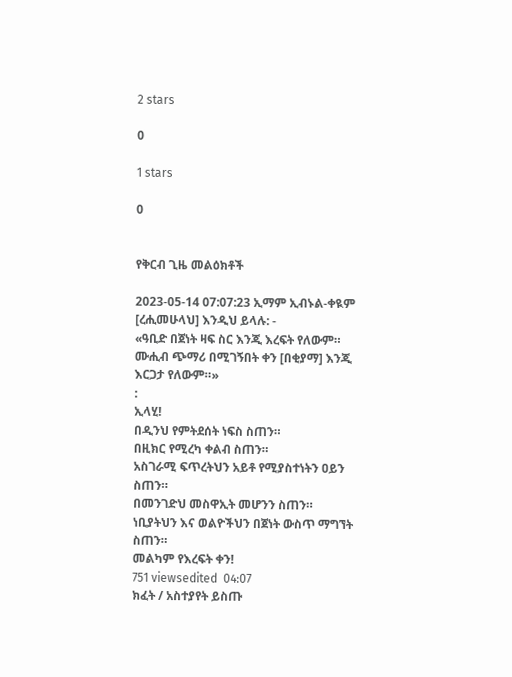2 stars

0

1 stars

0


የቅርብ ጊዜ መልዕክቶች

2023-05-14 07:07:23 ኢማም ኢብኑል‐ቀዪም [ረሒመሁላህ] እንዲህ ይላሉ: ‐
«ዓቢድ በጀነት ዛፍ ስር እንጂ እረፍት የለውም። ሙሒብ ጭማሪ በሚገኝበት ቀን [በቂያማ] እንጂ እርጋታ የለውም።»
:
ኢላሂ!
በዲንህ የምትደሰት ነፍስ ስጠን።
በዚክር የሚረካ ቀልብ ስጠን።
አስገራሚ ፍጥረትህን አይቶ የሚያስተነትን ዐይን ስጠን።
በመንገድህ መስዋኢት መሆንን ስጠን።
ነቢያትህን እና ወልዮችህን በጀነት ውስጥ ማግኘት ስጠን።
መልካም የእረፍት ቀን!
751 viewsedited  04:07
ክፈት / አስተያየት ይስጡ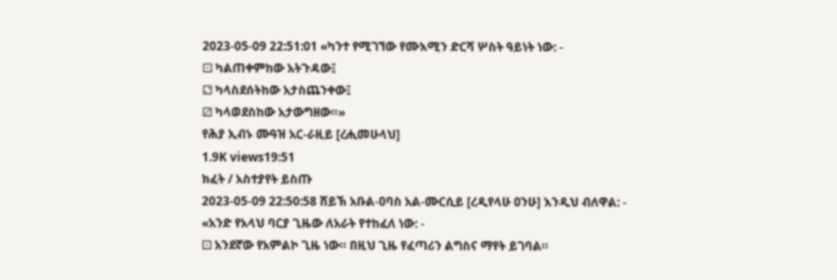2023-05-09 22:51:01 «ካንተ የሚገኘው የሙእሚን ድርሻ ሦስት ዓይነት ነው: ‐
⚀ ካልጠቀምከው አትጉዳው፤
⚁ ካላስደሰትከው አታስጨንቀው፤
⚂ ካላወደስከው አታውግዘው።»
የሕያ ኢብኑ ሙዓዝ አር‐ራዚይ [ረሒመሁላህ]
1.9K views19:51
ክፈት / አስተያየት ይስጡ
2023-05-09 22:50:58 ሸይኽ አቡል‐ዐባስ አል‐ሙርሲይ [ረዲየላሁ ዐንሁ] እንዲህ ብለዋል: ‐
«አንድ የአላህ ባርያ ጊዜው ለአራት የተከፈለ ነው: ‐
⚀ አንደኛው የአምልኮ ጊዜ ነው። በዚህ ጊዜ የፈጣሪን ልግስና ማየት ይገባል።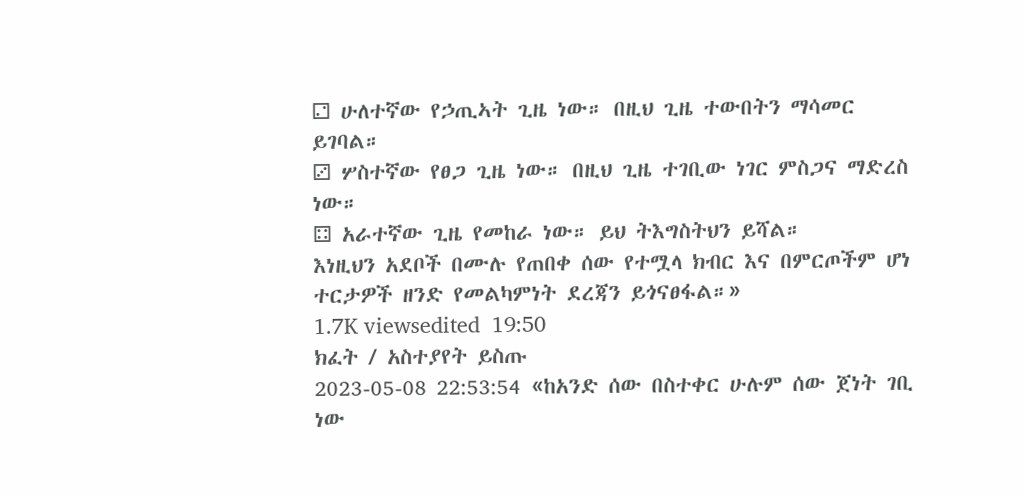⚁ ሁለተኛው የኃጢኣት ጊዜ ነው። በዚህ ጊዜ ተውበትን ማሳመር ይገባል።
⚂ ሦስተኛው የፀጋ ጊዜ ነው። በዚህ ጊዜ ተገቢው ነገር ምስጋና ማድረስ ነው።
⚃ አራተኛው ጊዜ የመከራ ነው። ይህ ትእግስትህን ይሻል።
እነዚህን አደቦች በሙሉ የጠበቀ ሰው የተሟላ ክብር እና በምርጦችም ሆነ ተርታዎች ዘንድ የመልካምነት ደረጃን ይጎናፀፋል።»
1.7K viewsedited  19:50
ክፈት / አስተያየት ይስጡ
2023-05-08 22:53:54 «ከአንድ ሰው በስተቀር ሁሉም ሰው ጀነት ገቢ ነው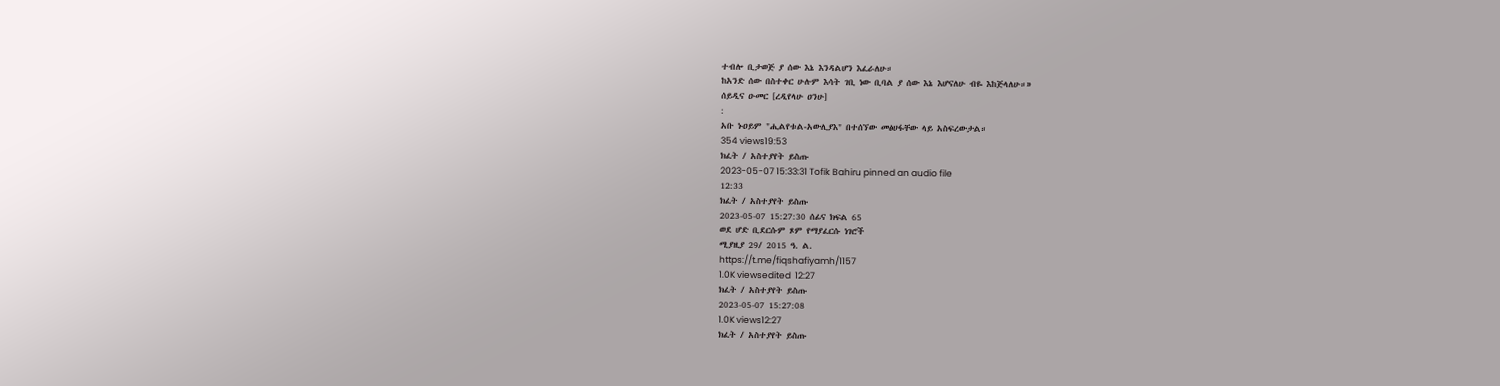ተብሎ ቢታወጅ ያ ሰው እኔ እንዳልሆን እፈራለሁ።
ከአንድ ሰው በስተቀር ሁሉም እሳት ገቢ ነው ቢባል ያ ሰው እኔ እሆናለሁ ብዬ እከጅላለሁ።»
ሰይዲና ዑመር [ረዲየላሁ ዐንሁ]
:
አቡ ኑዐይም "ሒልየቱል‐አውሊያእ" በተሰኘው መፅሀፋቸው ላይ አስፍረውታል።
354 views19:53
ክፈት / አስተያየት ይስጡ
2023-05-07 15:33:31 Tofik Bahiru pinned an audio file
12:33
ክፈት / አስተያየት ይስጡ
2023-05-07 15:27:30 ሰፊና ክፍል 65
ወደ ሆድ ቢደርሱም ጾም የማያፈርሱ ነገሮች
ሚያዚያ 29/ 2015 ዓ. ል.
https://t.me/fiqshafiyamh/1157
1.0K viewsedited  12:27
ክፈት / አስተያየት ይስጡ
2023-05-07 15:27:08
1.0K views12:27
ክፈት / አስተያየት ይስጡ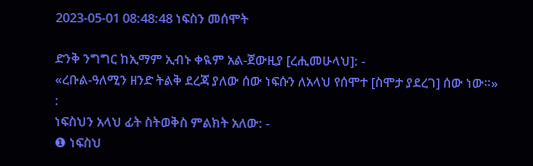2023-05-01 08:48:48 ነፍስን መሰሞት

ድንቅ ንግግር ከኢማም ኢብኑ ቀዪም አል‐ጀውዚያ [ረሒመሁላህ]: ‐
«ረቡል‐ዓለሚን ዘንድ ትልቅ ደረጃ ያለው ሰው ነፍሱን ለአላህ የሰሞተ [ስሞታ ያደረገ] ሰው ነው።»
:
ነፍስህን አላህ ፊት ስትወቅስ ምልክት አለው: ‐
❶ ነፍስህ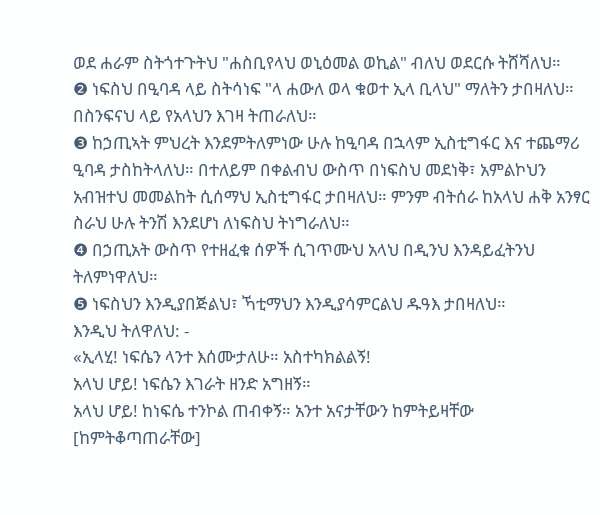ወደ ሐራም ስትጎተጉትህ "ሐስቢየላህ ወኒዕመል ወኪል" ብለህ ወደርሱ ትሸሻለህ።
❷ ነፍስህ በዒባዳ ላይ ስትሳነፍ "ላ ሐውለ ወላ ቁወተ ኢላ ቢላህ" ማለትን ታበዛለህ። በስንፍናህ ላይ የአላህን እገዛ ትጠራለህ።
❸ ከኃጢኣት ምህረት እንደምትለምነው ሁሉ ከዒባዳ በኋላም ኢስቲግፋር እና ተጨማሪ ዒባዳ ታስከትላለህ። በተለይም በቀልብህ ውስጥ በነፍስህ መደነቅ፣ አምልኮህን አብዝተህ መመልከት ሲሰማህ ኢስቲግፋር ታበዛለህ። ምንም ብትሰራ ከአላህ ሐቅ አንፃር ስራህ ሁሉ ትንሽ እንደሆነ ለነፍስህ ትነግራለህ።
❹ በኃጢአት ውስጥ የተዘፈቁ ሰዎች ሲገጥሙህ አላህ በዲንህ እንዳይፈትንህ ትለምነዋለህ።
❺ ነፍስህን እንዲያበጅልህ፣ ኻቲማህን እንዲያሳምርልህ ዱዓእ ታበዛለህ።
እንዲህ ትለዋለህ: ‐
«ኢላሂ! ነፍሴን ላንተ እሰሙታለሁ። አስተካክልልኝ!
አላህ ሆይ! ነፍሴን እገራት ዘንድ አግዘኝ።
አላህ ሆይ! ከነፍሴ ተንኮል ጠብቀኝ። አንተ አናታቸውን ከምትይዛቸው [ከምትቆጣጠራቸው]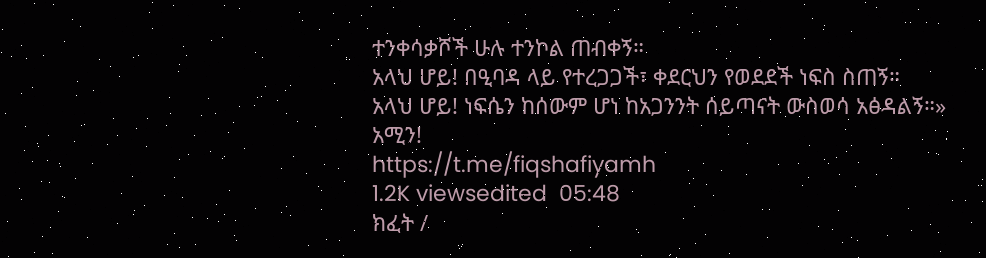ተንቀሳቃሾች ሁሉ ተንኮል ጠብቀኝ።
አላህ ሆይ! በዒባዳ ላይ የተረጋጋች፣ ቀደርህን የወደደች ነፍስ ስጠኝ።
አላህ ሆይ! ነፍሴን ከሰውም ሆነ ከአጋንንት ሰይጣናት ውስወሳ አፅዳልኝ።»
አሚን!
https://t.me/fiqshafiyamh
1.2K viewsedited  05:48
ክፈት /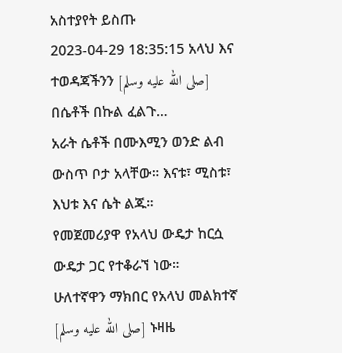አስተያየት ይስጡ
2023-04-29 18:35:15 አላህ እና ተወዳጃችንን [صلى الله عليه وسلم] በሴቶች በኩል ፈልጉ…
አራት ሴቶች በሙእሚን ወንድ ልብ ውስጥ ቦታ አላቸው። እናቱ፣ ሚስቱ፣ እህቱ እና ሴት ልጁ።
የመጀመሪያዋ የአላህ ውዴታ ከርሷ ውዴታ ጋር የተቆራኘ ነው።
ሁለተኛዋን ማክበር የአላህ መልክተኛ [صلى الله عليه وسلم] ኑዛዜ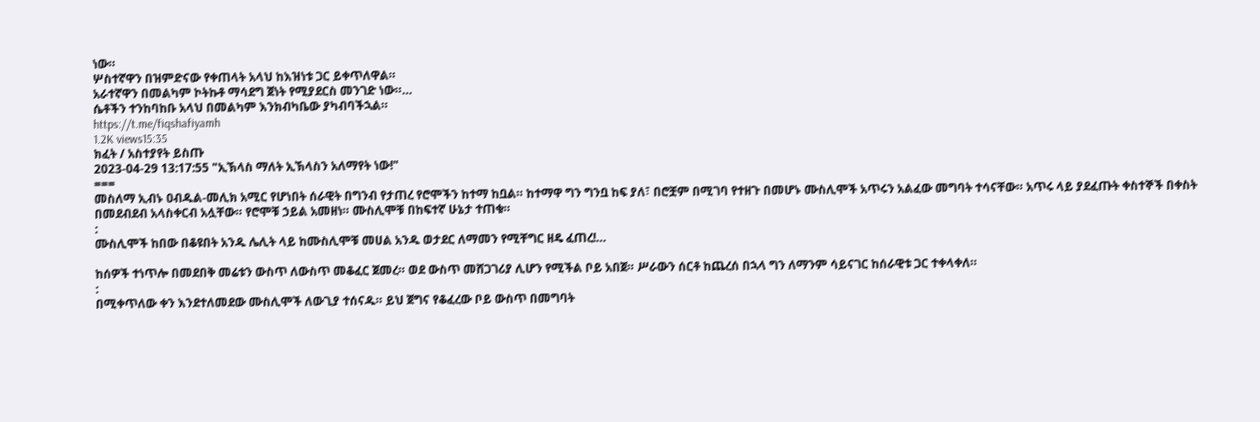ነው።
ሦስተኛዋን በዝምድናው የቀጠላት አላህ ከእዝነቱ ጋር ይቀጥለዋል።
አራተኛዋን በመልካም ኮትኩቶ ማሳደግ ጀነት የሚያደርስ መንገድ ነው።…
ሴቶችን ተንከባከቡ አላህ በመልካም እንክብካቤው ያካብባችኋል።
https://t.me/fiqshafiyamh
1.2K views15:35
ክፈት / አስተያየት ይስጡ
2023-04-29 13:17:55 "ኢኽላስ ማለት ኢኽላስን አለማየት ነው!"
===
መስለማ ኢብኑ ዐብዱል‐መሊክ አሚር የሆነበት ሰራዊት በግንብ የታጠረ የሮሞችን ከተማ ከቧል። ከተማዋ ግን ግንቧ ከፍ ያለ፣ በሮቿም በሚገባ የተዘጉ በመሆኑ ሙስሊሞች አጥሩን አልፈው መግባት ተሳናቸው። አጥሩ ላይ ያደፈጡት ቀስተኞች በቀስት በመደብደብ አላስቀርብ አሏቸው። የሮሞቹ ኃይል አመዘነ። ሙስሊሞቹ በከፍተኛ ሁኔታ ተጠቁ።
:
ሙስሊሞች ከበው በቆዩበት አንዱ ሌሊት ላይ ከሙስሊሞቹ መሀል አንዱ ወታደር ለማመን የሚቸግር ዘዴ ፈጠረ!…

ከሰዎች ተነጥሎ በመደበቅ መሬቱን ውስጥ ለውስጥ መቆፈር ጀመረ። ወደ ውስጥ መሸጋገሪያ ሊሆን የሚችል ቦይ አበጀ። ሥራውን ሰርቶ ከጨረሰ በኋላ ግን ለማንም ሳይናገር ከሰራዊቱ ጋር ተቀላቀለ።
:
በሚቀጥለው ቀን እንደተለመደው ሙስሊሞች ለውጊያ ተሰናዱ። ይህ ጀግና የቆፈረው ቦይ ውስጥ በመግባት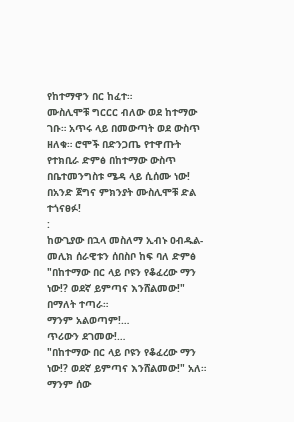የከተማዋን በር ከፈተ።
ሙስሊሞቹ ግርርር ብለው ወደ ከተማው ገቡ። አጥሩ ላይ በመውጣት ወደ ውስጥ ዘለቁ። ሮሞች በድንጋጤ የተዋጡት የተክቢራ ድምፅ በከተማው ውስጥ በቤተመንግስቱ ሜዳ ላይ ሲሰሙ ነው! በአንድ ጀግና ምክንያት ሙስሊሞቹ ድል ተጎናፀፉ!
:
ከውጊያው በኋላ መስለማ ኢብኑ ዐብዱል‐መሊክ ሰራዊቱን ሰበስቦ ከፍ ባለ ድምፅ "በከተማው በር ላይ ቦዩን የቆፈረው ማን ነው!? ወደኛ ይምጣና እንሸልመው!" በማለት ተጣራ።
ማንም አልወጣም!…
ጥሪውን ደገመው!…
"በከተማው በር ላይ ቦዩን የቆፈረው ማን ነው!? ወደኛ ይምጣና እንሸልመው!" አለ።
ማንም ሰው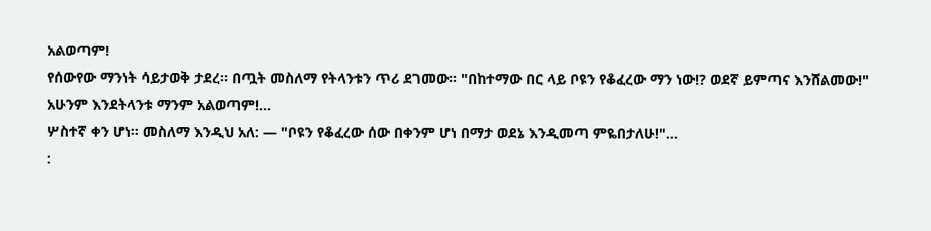አልወጣም!
የሰውየው ማንነት ሳይታወቅ ታደረ። በጧት መስለማ የትላንቱን ጥሪ ደገመው። "በከተማው በር ላይ ቦዩን የቆፈረው ማን ነው!? ወደኛ ይምጣና እንሸልመው!"
አሁንም እንደትላንቱ ማንም አልወጣም!…
ሦስተኛ ቀን ሆነ። መስለማ እንዲህ አለ: — "ቦዩን የቆፈረው ሰው በቀንም ሆነ በማታ ወደኔ እንዲመጣ ምዬበታለሁ!"…
: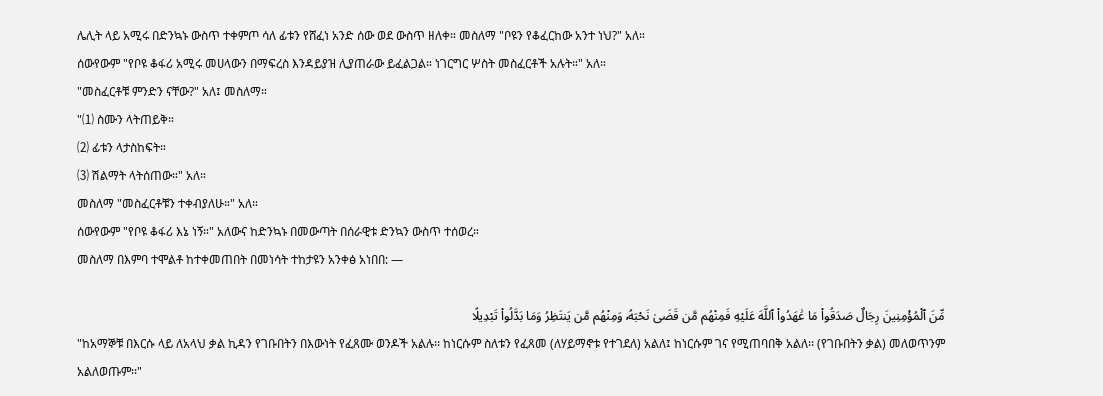ሌሊት ላይ አሚሩ በድንኳኑ ውስጥ ተቀምጦ ሳለ ፊቱን የሸፈነ አንድ ሰው ወደ ውስጥ ዘለቀ። መስለማ "ቦዩን የቆፈርከው አንተ ነህ?" አለ።
ሰውየውም "የቦዩ ቆፋሪ አሚሩ መሀላውን በማፍረስ እንዳይያዝ ሊያጠራው ይፈልጋል። ነገርግር ሦስት መስፈርቶች አሉት።" አለ።
"መስፈርቶቹ ምንድን ናቸው?" አለ፤ መስለማ።
"⑴ ስሙን ላትጠይቅ።
⑵ ፊቱን ላታስከፍት።
⑶ ሽልማት ላትሰጠው።" አለ።
መስለማ "መስፈርቶቹን ተቀብያለሁ።" አለ።
ሰውየውም "የቦዩ ቆፋሪ እኔ ነኝ።" አለውና ከድንኳኑ በመውጣት በሰራዊቱ ድንኳን ውስጥ ተሰወረ።
መስለማ በእምባ ተሞልቶ ከተቀመጠበት በመነሳት ተከታዩን አንቀፅ አነበበ: —

مِّنَ ٱلْمُؤْمِنِينَ رِجَالٌ صَدَقُوا۟ مَا عَٰهَدُوا۟ ٱللَّهَ عَلَيْهِ فَمِنْهُم مَّن قَضَىٰ نَحْبَهُۥ وَمِنْهُم مَّن يَنتَظِرُ وَمَا بَدَّلُوا۟ تَبْدِيلًا
"ከአማኞቹ በእርሱ ላይ ለአላህ ቃል ኪዳን የገቡበትን በእውነት የፈጸሙ ወንዶች አልሉ፡፡ ከነርሱም ስለቱን የፈጸመ (ለሃይማኖቱ የተገደለ) አልለ፤ ከነርሱም ገና የሚጠባበቅ አልለ፡፡ (የገቡበትን ቃል) መለወጥንም አልለወጡም፡፡"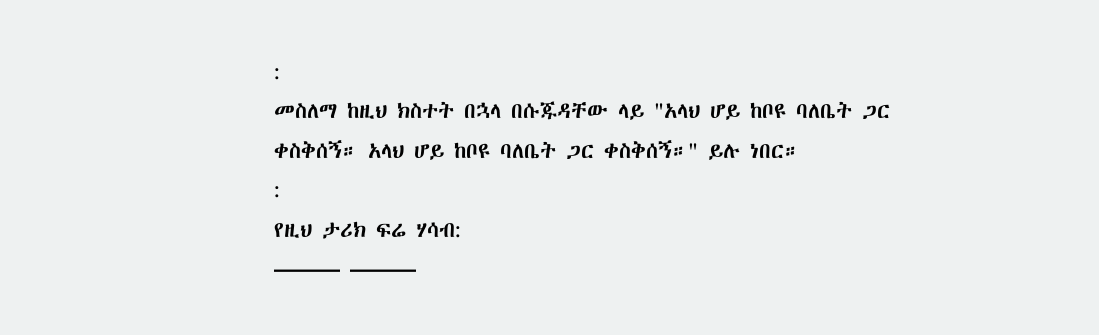:
መስለማ ከዚህ ክስተት በኋላ በሱጁዳቸው ላይ "አላህ ሆይ ከቦዩ ባለቤት ጋር ቀስቅሰኝ። አላህ ሆይ ከቦዩ ባለቤት ጋር ቀስቅሰኝ።" ይሉ ነበር።
:
የዚህ ታሪክ ፍሬ ሃሳብ:
——— ———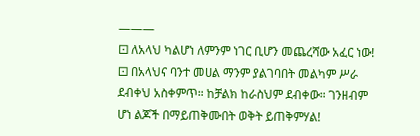———
⚀ ለአላህ ካልሆነ ለምንም ነገር ቢሆን መጨረሻው አፈር ነው!
⚀ በአላህና ባንተ መሀል ማንም ያልገባበት መልካም ሥራ ደብቀህ አስቀምጥ። ከቻልክ ከራስህም ደብቀው። ገንዘብም ሆነ ልጆች በማይጠቅሙበት ወቅት ይጠቅምሃል!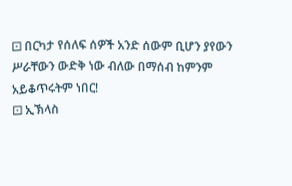⚀ በርካታ የሰለፍ ሰዎች አንድ ሰውም ቢሆን ያየውን ሥራቸውን ውድቅ ነው ብለው በማሰብ ከምንም አይቆጥሩትም ነበር!
⚀ ኢኽላስ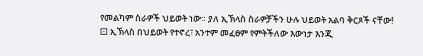የመልካም ስራዎች ህይወት ነው። ያለ ኢኽላስ ስራዎቻችን ሁሉ ህይወት አልባ ቅርጾች ናቸው!
⚀ ኢኽላስ በህይወት የተኖረ፣ አንተም መፈፀም የምትችለው እውነታ እንጂ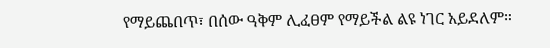የማይጨበጥ፣ በሰው ዓቅም ሊፈፀም የማይችል ልዩ ነገር አይደለም።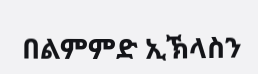በልምምድ ኢኽላስን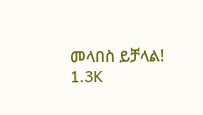መላበስ ይቻላል!
1.3K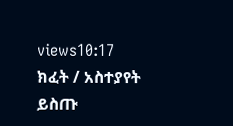views10:17
ክፈት / አስተያየት ይስጡ